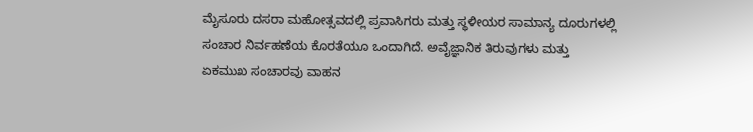ಮೈಸೂರು ದಸರಾ ಮಹೋತ್ಸವದಲ್ಲಿ ಪ್ರವಾಸಿಗರು ಮತ್ತು ಸ್ಥಳೀಯರ ಸಾಮಾನ್ಯ ದೂರುಗಳಲ್ಲಿ ಸಂಚಾರ ನಿರ್ವಹಣೆಯ ಕೊರತೆಯೂ ಒಂದಾಗಿದೆ. ಅವೈಜ್ಞಾನಿಕ ತಿರುವುಗಳು ಮತ್ತು ಏಕಮುಖ ಸಂಚಾರವು ವಾಹನ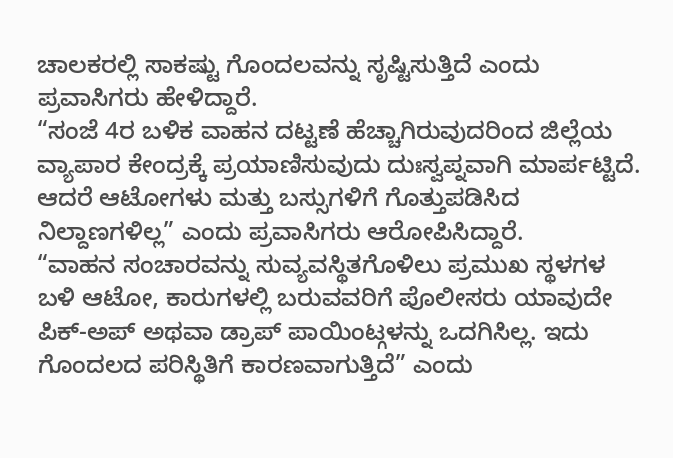ಚಾಲಕರಲ್ಲಿ ಸಾಕಷ್ಟು ಗೊಂದಲವನ್ನು ಸೃಷ್ಟಿಸುತ್ತಿದೆ ಎಂದು ಪ್ರವಾಸಿಗರು ಹೇಳಿದ್ದಾರೆ.
“ಸಂಜೆ 4ರ ಬಳಿಕ ವಾಹನ ದಟ್ಟಣೆ ಹೆಚ್ಚಾಗಿರುವುದರಿಂದ ಜಿಲ್ಲೆಯ ವ್ಯಾಪಾರ ಕೇಂದ್ರಕ್ಕೆ ಪ್ರಯಾಣಿಸುವುದು ದುಃಸ್ವಪ್ನವಾಗಿ ಮಾರ್ಪಟ್ಟಿದೆ. ಆದರೆ ಆಟೋಗಳು ಮತ್ತು ಬಸ್ಸುಗಳಿಗೆ ಗೊತ್ತುಪಡಿಸಿದ ನಿಲ್ದಾಣಗಳಿಲ್ಲ” ಎಂದು ಪ್ರವಾಸಿಗರು ಆರೋಪಿಸಿದ್ದಾರೆ.
“ವಾಹನ ಸಂಚಾರವನ್ನು ಸುವ್ಯವಸ್ಥಿತಗೊಳಿಲು ಪ್ರಮುಖ ಸ್ಥಳಗಳ ಬಳಿ ಆಟೋ, ಕಾರುಗಳಲ್ಲಿ ಬರುವವರಿಗೆ ಪೊಲೀಸರು ಯಾವುದೇ ಪಿಕ್-ಅಪ್ ಅಥವಾ ಡ್ರಾಪ್ ಪಾಯಿಂಟ್ಗಳನ್ನು ಒದಗಿಸಿಲ್ಲ. ಇದು ಗೊಂದಲದ ಪರಿಸ್ಥಿತಿಗೆ ಕಾರಣವಾಗುತ್ತಿದೆ” ಎಂದು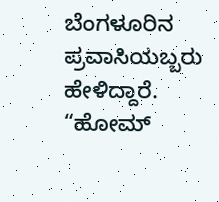ಬೆಂಗಳೂರಿನ ಪ್ರವಾಸಿಯಬ್ಬರು ಹೇಳಿದ್ದಾರೆ.
“ಹೋಮ್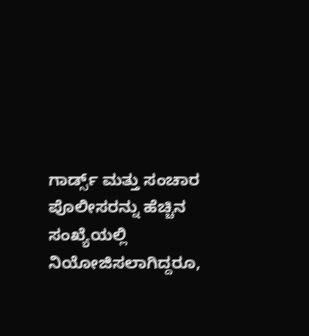ಗಾರ್ಡ್ಸ್ ಮತ್ತು ಸಂಚಾರ ಪೊಲೀಸರನ್ನು ಹೆಚ್ಚಿನ ಸಂಖ್ಯೆಯಲ್ಲಿ ನಿಯೋಜಿಸಲಾಗಿದ್ದರೂ,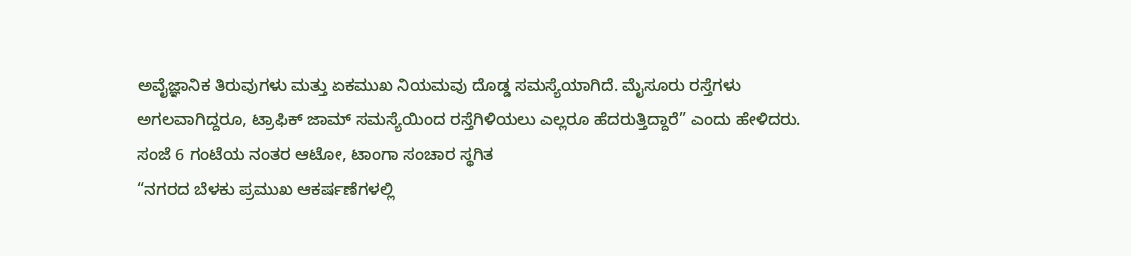ಅವೈಜ್ಞಾನಿಕ ತಿರುವುಗಳು ಮತ್ತು ಏಕಮುಖ ನಿಯಮವು ದೊಡ್ಡ ಸಮಸ್ಯೆಯಾಗಿದೆ. ಮೈಸೂರು ರಸ್ತೆಗಳು ಅಗಲವಾಗಿದ್ದರೂ, ಟ್ರಾಫಿಕ್ ಜಾಮ್ ಸಮಸ್ಯೆಯಿಂದ ರಸ್ತೆಗಿಳಿಯಲು ಎಲ್ಲರೂ ಹೆದರುತ್ತಿದ್ದಾರೆ” ಎಂದು ಹೇಳಿದರು.
ಸಂಜೆ 6 ಗಂಟೆಯ ನಂತರ ಆಟೋ, ಟಾಂಗಾ ಸಂಚಾರ ಸ್ಥಗಿತ
“ನಗರದ ಬೆಳಕು ಪ್ರಮುಖ ಆಕರ್ಷಣೆಗಳಲ್ಲಿ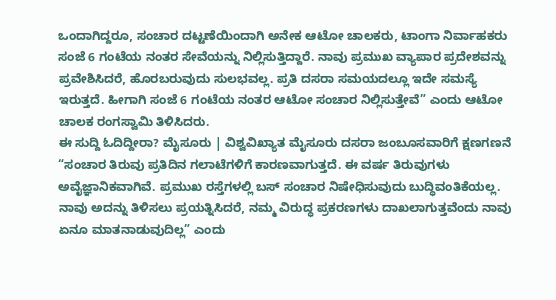ಒಂದಾಗಿದ್ದರೂ, ಸಂಚಾರ ದಟ್ಟಣೆಯಿಂದಾಗಿ ಅನೇಕ ಆಟೋ ಚಾಲಕರು, ಟಾಂಗಾ ನಿರ್ವಾಹಕರು ಸಂಜೆ 6 ಗಂಟೆಯ ನಂತರ ಸೇವೆಯನ್ನು ನಿಲ್ಲಿಸುತ್ತಿದ್ದಾರೆ. ನಾವು ಪ್ರಮುಖ ವ್ಯಾಪಾರ ಪ್ರದೇಶವನ್ನು ಪ್ರವೇಶಿಸಿದರೆ, ಹೊರಬರುವುದು ಸುಲಭವಲ್ಲ. ಪ್ರತಿ ದಸರಾ ಸಮಯದಲ್ಲೂ ಇದೇ ಸಮಸ್ಯೆ ಇರುತ್ತದೆ. ಹೀಗಾಗಿ ಸಂಜೆ 6 ಗಂಟೆಯ ನಂತರ ಆಟೋ ಸಂಚಾರ ನಿಲ್ಲಿಸುತ್ತೇವೆ” ಎಂದು ಆಟೋ ಚಾಲಕ ರಂಗಸ್ವಾಮಿ ತಿಳಿಸಿದರು.
ಈ ಸುದ್ದಿ ಓದಿದ್ದೀರಾ? ಮೈಸೂರು | ವಿಶ್ವವಿಖ್ಯಾತ ಮೈಸೂರು ದಸರಾ ಜಂಬೂಸವಾರಿಗೆ ಕ್ಷಣಗಣನೆ
“ಸಂಚಾರ ತಿರುವು ಪ್ರತಿದಿನ ಗಲಾಟೆಗಳಿಗೆ ಕಾರಣವಾಗುತ್ತದೆ. ಈ ವರ್ಷ ತಿರುವುಗಳು ಅವೈಜ್ಞಾನಿಕವಾಗಿವೆ. ಪ್ರಮುಖ ರಸ್ತೆಗಳಲ್ಲಿ ಬಸ್ ಸಂಚಾರ ನಿಷೇಧಿಸುವುದು ಬುದ್ಧಿವಂತಿಕೆಯಲ್ಲ. ನಾವು ಅದನ್ನು ತಿಳಿಸಲು ಪ್ರಯತ್ನಿಸಿದರೆ, ನಮ್ಮ ವಿರುದ್ಧ ಪ್ರಕರಣಗಳು ದಾಖಲಾಗುತ್ತವೆಂದು ನಾವು ಏನೂ ಮಾತನಾಡುವುದಿಲ್ಲ” ಎಂದು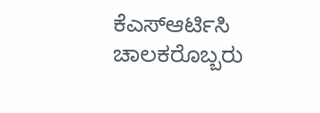ಕೆಎಸ್ಆರ್ಟಿಸಿ ಚಾಲಕರೊಬ್ಬರು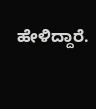ಹೇಳಿದ್ದಾರೆ.